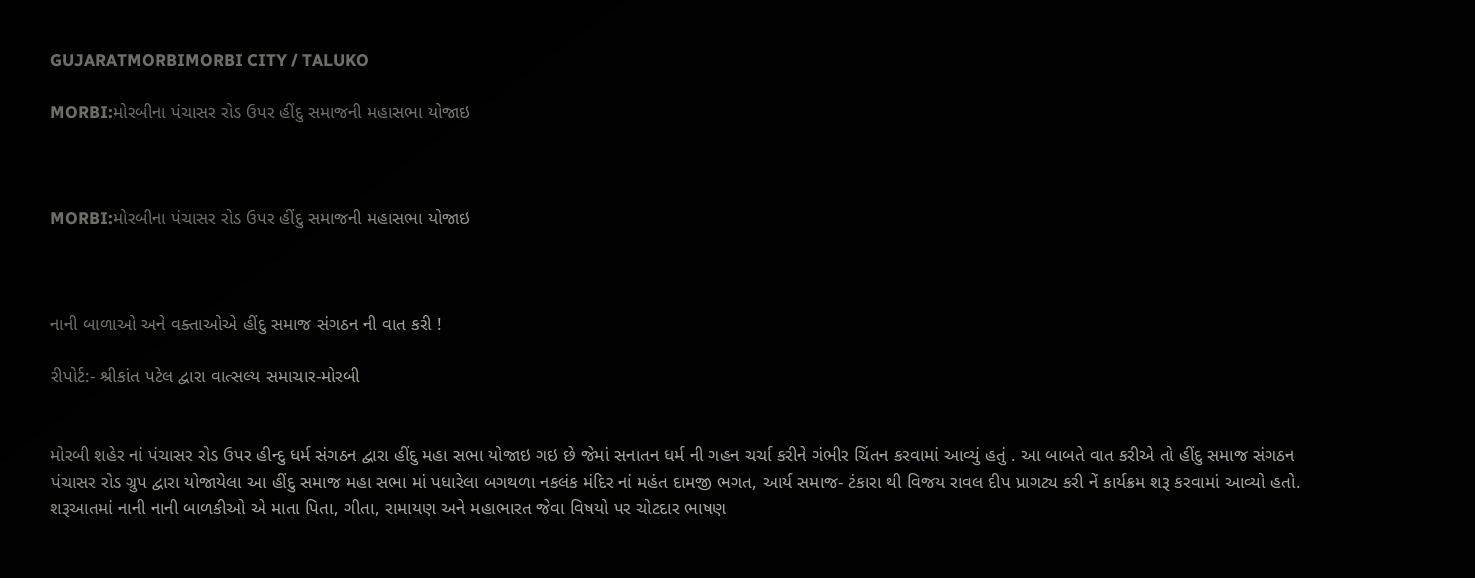GUJARATMORBIMORBI CITY / TALUKO

MORBI:મોરબીના પંચાસર રોડ ઉપર હીંદુ સમાજની મહાસભા યોજાઇ



MORBI:મોરબીના પંચાસર રોડ ઉપર હીંદુ સમાજની મહાસભા યોજાઇ



નાની બાળાઓ અને વક્તાઓએ હીંદુ સમાજ સંગઠન ની વાત કરી !

રીપોર્ટ:- શ્રીકાંત પટેલ દ્વારા વાત્સલ્ય સમાચાર-મોરબી


મોરબી શહેર નાં પંચાસર રોડ ઉપર હીન્દુ ધર્મ સંગઠન દ્વારા હીંદુ મહા સભા યોજાઇ ગઇ છે જેમાં સનાતન ધર્મ ની ગહન ચર્ચા કરીને ગંભીર ચિંતન કરવામાં આવ્યું હતું . આ બાબતે વાત કરીએ તો હીંદુ સમાજ સંગઠન પંચાસર રોડ ગ્રુપ દ્વારા યોજાયેલા આ હીંદુ સમાજ મહા સભા માં પધારેલા બગથળા નકલંક મંદિર નાં મહંત દામજી ભગત, આર્ય સમાજ- ટંકારા થી વિજય રાવલ દીપ પ્રાગટ્ય કરી નેં કાર્યક્રમ શરૂ કરવામાં આવ્યો હતો. શરૂઆતમાં નાની નાની બાળકીઓ એ માતા પિતા, ગીતા, રામાયણ અને મહાભારત જેવા વિષયો પર ચોટદાર ભાષણ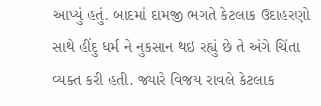આપ્યું હતું. બાદમાં દામજી ભગતે કેટલાક ઉદાહરણો સાથે હીંદુ ધર્મ ને નુકસાન થઇ રહ્યું છે તે અંગે ચિંતા વ્યક્ત કરી હતી. જ્યારે વિજય રાવલે કેટલાક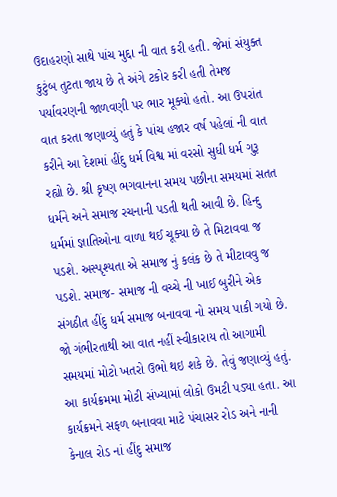ઉદાહરણો સાથે પાંચ મુદ્દા ની વાત કરી હતી. જેમાં સંયુક્ત કુટુંબ તુટતા જાય છે તે અંગે ટકોર કરી હતી તેમજ પર્યાવરણની જાળવણી પર ભાર મૂક્યો હતો. આ ઉપરાંત વાત કરતા જણાવ્યું હતું કે પાંચ હજાર વર્ષ પહેલાં ની વાત કરીને આ દેશમાં હીંદુ ધર્મ વિશ્વ માં વરસો સુધી ધર્મ ગુરૂ રહ્યો છે. શ્રી કૃષ્ણ ભગવાનના સમય પછીના સમયમાં સતત ધર્મને અને સમાજ રચનાની પડતી થતી આવી છે. હિન્દુ ધર્મમાં જ્ઞાતિઓના વાળા થઈ ચૂક્યા છે તે મિટાવવા જ પડશે. અસ્પૃશ્યતા એ સમાજ નું કલંક છે તે મીટાવવુ જ પડશે. સમાજ- સમાજ ની વચ્ચે ની ખાઈ બુરીને એક સંગઠીત હીંદુ ધર્મ સમાજ બનાવવા નો સમય પાકી ગયો છે. જો ગંભીરતાથી આ વાત નહીં સ્વીકારાય તો આગામી સમયમાં મોટો ખતરો ઉભો થઇ શકે છે. તેવું જણાવ્યું હતું. આ કાર્યક્રમમા મોટી સંખ્યામાં લોકો ઉમટી પડ્યા હતા. આ કાર્યક્રમને સફળ બનાવવા માટે પંચાસર રોડ અને નાની કેનાલ રોડ નાં હીંદુ સમાજ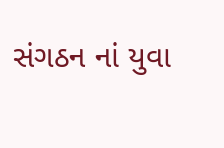સંગઠન નાં યુવા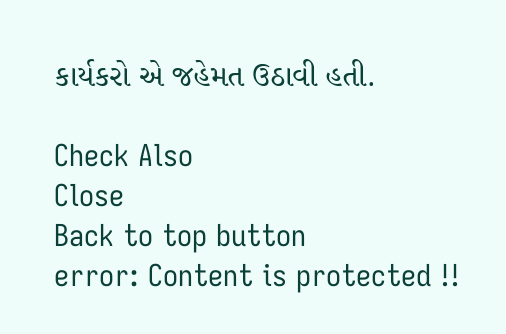કાર્યકરો એ જહેમત ઉઠાવી હતી.

Check Also
Close
Back to top button
error: Content is protected !!